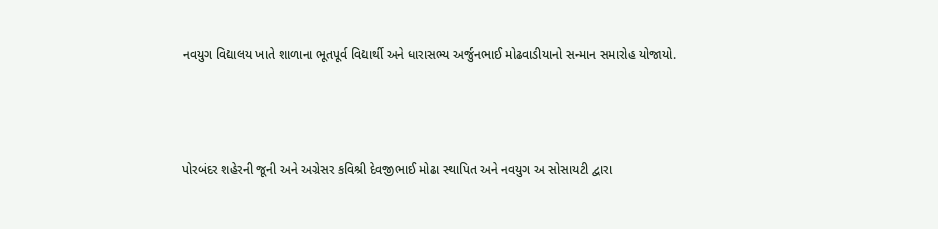નવયુગ વિદ્યાલય ખાતે શાળાના ભૂતપૂર્વ વિદ્યાર્થી અને ધારાસભ્ય અર્જુનભાઈ મોઢવાડીયાનો સન્માન સમારોહ યોજાયો.



પોરબંદર શહેરની જૂની અને અગ્રેસર કવિશ્રી દેવજીભાઈ મોઢા સ્થાપિત અને નવયુગ અ સોસાયટી દ્વારા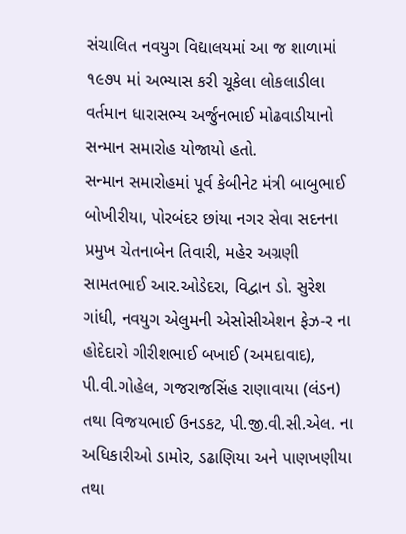સંચાલિત નવયુગ વિદ્યાલયમાં આ જ શાળામાં ૧૯૭૫ માં અભ્યાસ કરી ચૂકેલા લોકલાડીલા વર્તમાન ધારાસભ્ય અર્જુનભાઈ મોઢવાડીયાનો સન્માન સમારોહ યોજાયો હતો.
સન્માન સમારોહમાં પૂર્વ કેબીનેટ મંત્રી બાબુભાઈ બોખીરીયા, પોરબંદર છાંયા નગર સેવા સદનના પ્રમુખ ચેતનાબેન તિવારી, મહેર અગ્રણી સામતભાઈ આર.ઓડેદરા, વિદ્વાન ડો. સુરેશ ગાંધી, નવયુગ એલુમની એસોસીએશન ફેઝ-ર ના હોદેદારો ગીરીશભાઈ બખાઈ (અમદાવાદ), પી.વી.ગોહેલ, ગજરાજસિંહ રાણાવાયા (લંડન) તથા વિજયભાઈ ઉનડકટ, પી.જી.વી.સી.એલ. ના અધિકારીઓ ડામોર, ડઢાણિયા અને પાણખણીયા તથા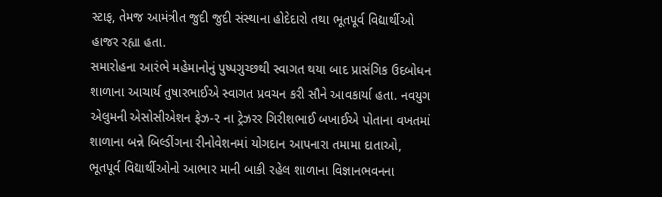સ્ટાફ, તેમજ આમંત્રીત જુદી જુદી સંસ્થાના હોદેદારો તથા ભૂતપૂર્વ વિદ્યાર્થીઓ હાજર રહ્યા હતા.
સમારોહના આરંભે મહેમાનોનું પુષ્પગુચ્છથી સ્વાગત થયા બાદ પ્રાસંગિક ઉદબોધન શાળાના આચાર્ય તુષારભાઈએ સ્વાગત પ્રવચન કરી સૌને આવકાર્યા હતા. નવયુગ એલુમની એસોસીએશન ફેઝ-૨ ના ટ્રેઝરર ગિરીશભાઈ બખાઈએ પોતાના વખતમાં શાળાના બન્ને બિલ્ડીંગના રીનોવેશનમાં યોગદાન આપનારા તમામા દાતાઓ, ભૂતપૂર્વ વિદ્યાર્થીઓનો આભાર માની બાકી રહેલ શાળાના વિજ્ઞાનભવનના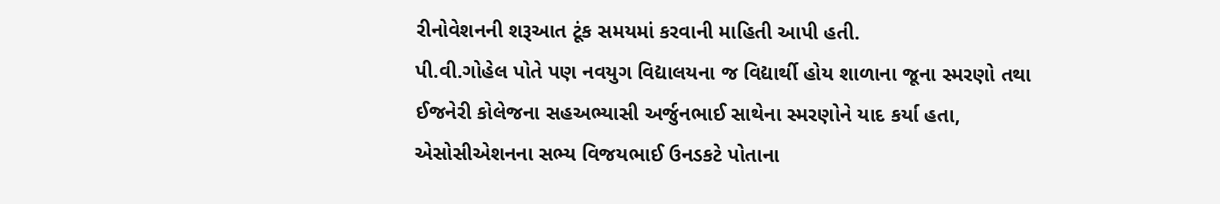રીનોવેશનની શરૂઆત ટૂંક સમયમાં કરવાની માહિતી આપી હતી.
પી.વી.ગોહેલ પોતે પણ નવયુગ વિદ્યાલયના જ વિદ્યાર્થી હોય શાળાના જૂના સ્મરણો તથા ઈજનેરી કોલેજના સહઅભ્યાસી અર્જુનભાઈ સાથેના સ્મરણોને યાદ કર્યા હતા, એસોસીએશનના સભ્ય વિજયભાઈ ઉનડકટે પોતાના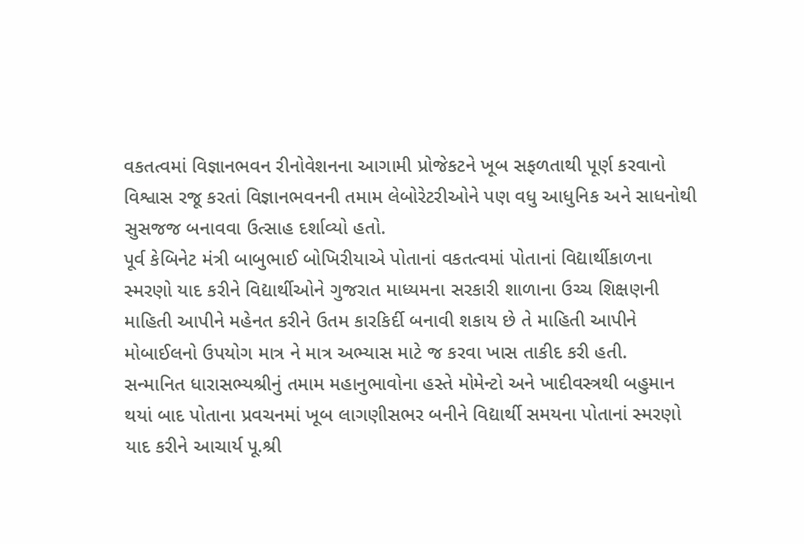વકતત્વમાં વિજ્ઞાનભવન રીનોવેશનના આગામી પ્રોજેકટને ખૂબ સફળતાથી પૂર્ણ કરવાનો વિશ્વાસ રજૂ કરતાં વિજ્ઞાનભવનની તમામ લેબોરેટરીઓને પણ વધુ આધુનિક અને સાધનોથી સુસજજ બનાવવા ઉત્સાહ દર્શાવ્યો હતો.
પૂર્વ કેબિનેટ મંત્રી બાબુભાઈ બોખિરીયાએ પોતાનાં વકતત્વમાં પોતાનાં વિદ્યાર્થીકાળના સ્મરણો યાદ કરીને વિદ્યાર્થીઓને ગુજરાત માધ્યમના સરકારી શાળાના ઉચ્ચ શિક્ષણની માહિતી આપીને મહેનત કરીને ઉતમ કારકિર્દી બનાવી શકાય છે તે માહિતી આપીને મોબાઈલનો ઉપયોગ માત્ર ને માત્ર અભ્યાસ માટે જ કરવા ખાસ તાકીદ કરી હતી.
સન્માનિત ધારાસભ્યશ્રીનું તમામ મહાનુભાવોના હસ્તે મોમેન્ટો અને ખાદીવસ્ત્રથી બહુમાન થયાં બાદ પોતાના પ્રવચનમાં ખૂબ લાગણીસભર બનીને વિદ્યાર્થી સમયના પોતાનાં સ્મરણો યાદ કરીને આચાર્ય પૂ.શ્રી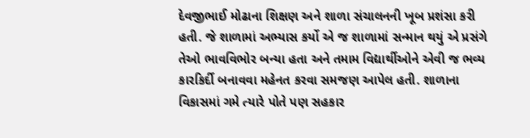દેવજીભાઈ મોઢાના શિક્ષણ અને શાળા સંચાલનની ખૂબ પ્રશંસા કરી હતી. જે શાળામાં અભ્યાસ કર્યો એ જ શાળામાં સન્માન થયું એ પ્રસંગે તેઓ ભાવવિભોર બન્યા હતા અને તમામ વિદ્યાર્થીઓને એવી જ ભવ્ય કારકિર્દી બનાવવા મહેનત કરવા સમજણ આપેલ હતી. શાળાના વિકાસમાં ગમે ત્યારે પોતે પણ સહકાર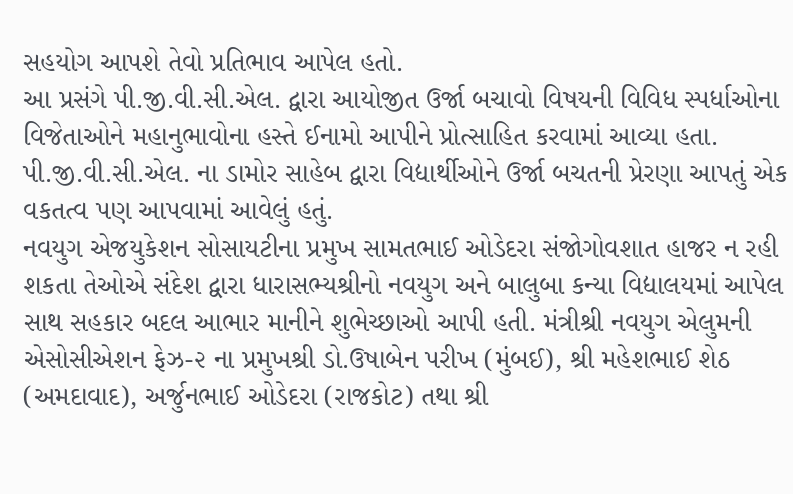સહયોગ આપશે તેવો પ્રતિભાવ આપેલ હતો.
આ પ્રસંગે પી.જી.વી.સી.એલ. દ્વારા આયોજીત ઉર્જા બચાવો વિષયની વિવિધ સ્પર્ધાઓના વિજેતાઓને મહાનુભાવોના હસ્તે ઈનામો આપીને પ્રોત્સાહિત કરવામાં આવ્યા હતા. પી.જી.વી.સી.એલ. ના ડામોર સાહેબ દ્વારા વિદ્યાર્થીઓને ઉર્જા બચતની પ્રેરણા આપતું એક વકતત્વ પણ આપવામાં આવેલું હતું.
નવયુગ એજયુકેશન સોસાયટીના પ્રમુખ સામતભાઈ ઓડેદરા સંજોગોવશાત હાજર ન રહી શકતા તેઓએ સંદેશ દ્વારા ધારાસભ્યશ્રીનો નવયુગ અને બાલુબા કન્યા વિદ્યાલયમાં આપેલ સાથ સહકાર બદલ આભાર માનીને શુભેચ્છાઓ આપી હતી. મંત્રીશ્રી નવયુગ એલુમની એસોસીએશન ફેઝ-૨ ના પ્રમુખશ્રી ડો.ઉષાબેન પરીખ (મુંબઈ), શ્રી મહેશભાઈ શેઠ (અમદાવાદ), અર્જુનભાઈ ઓડેદરા (રાજકોટ) તથા શ્રી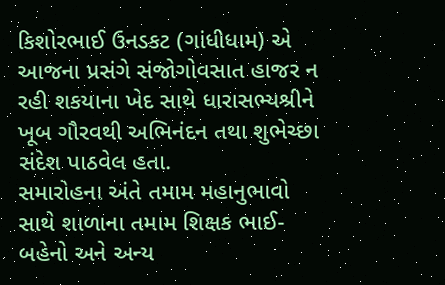કિશોરભાઈ ઉનડકટ (ગાંધીધામ) એ આજના પ્રસંગે સંજોગોવસાત હાજર ન રહી શકયાના ખેદ સાથે ધારાસભ્યશ્રીને ખૂબ ગૌરવથી અભિનંદન તથા શુભેચ્છા સંદેશ પાઠવેલ હતા.
સમારોહના અંતે તમામ મહાનુભાવો સાથે શાળાના તમામ શિક્ષક ભાઈ-બહેનો અને અન્ય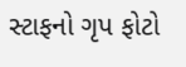સ્ટાફનો ગૃપ ફોટો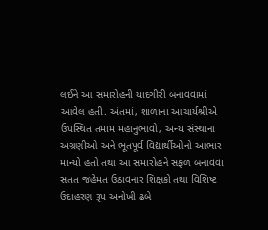લઈને આ સમારોહની યાદગીરી બનાવવામાં આવેલ હતી. અંતમાં, શાળાના આચાર્યશ્રીએ ઉપસ્થિત તમામ મહાનુભાવો, અન્ય સંસ્થાના અગ્રણીઓ અને ભૂતપૂર્વ વિદ્યાર્થીઓનો આભાર માન્યો હતો તથા આ સમારોહને સફળ બનાવવા સતત જહેમત ઉઠાવનાર શિક્ષકો તથા વિશિષ્ટ ઉદાહરણ રૂપ અનોખી ઢબે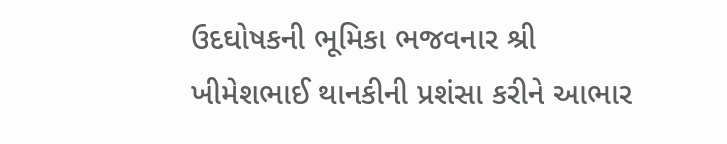ઉદઘોષકની ભૂમિકા ભજવનાર શ્રી ખીમેશભાઈ થાનકીની પ્રશંસા કરીને આભાર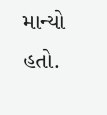માન્યો હતો.